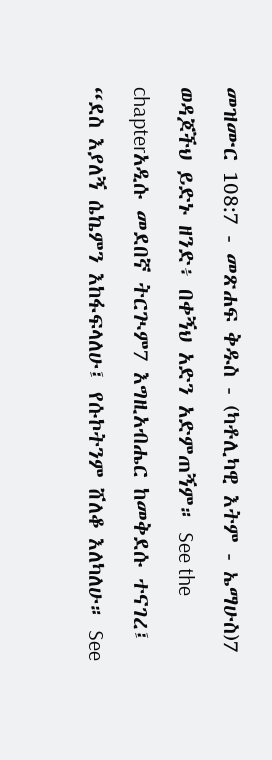መዝሙር 108:7 - መጽሐፍ ቅዱስ - (ካቶሊካዊ እትም - ኤማሁስ)7 ወዳጆችህ ይድኑ ዘንድ፥ በቀኝህ አድን አድምጠኝም። See the chapterአዲሱ መደበኛ ትርጒም7 እግዚአብሔር ከመቅደሱ ተናገረ፤ “ደስ እያለኝ ሴኬምን እከፋፍላለሁ፤ የሱኮትንም ሸለቆ እለካለሁ። See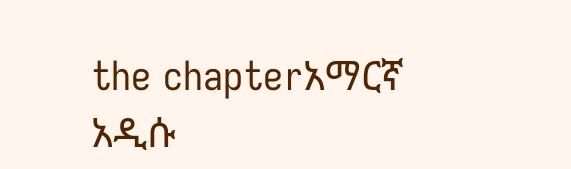the chapterአማርኛ አዲሱ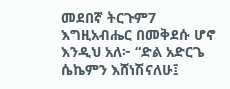መደበኛ ትርጉም7 እግዚአብሔር በመቅደሱ ሆኖ እንዲህ አለ፦ “ድል አድርጌ ሴኬምን እሸነሽናለሁ፤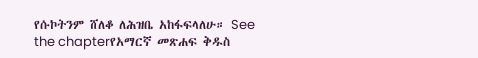የሱኮትንም ሸለቆ ለሕዝቤ አከፋፍላለሁ። See the chapterየአማርኛ መጽሐፍ ቅዱስ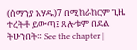(ሰማንያ አሃዱ)7 በሚከራከርም ጊዜ ተረትቶ ይውጣ፤ ጸሎቱም በደል ትሁንበት። See the chapter |